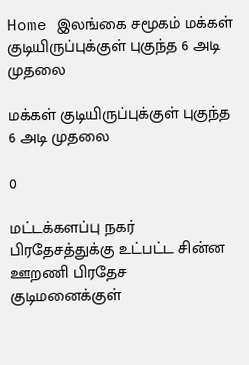Home இலங்கை சமூகம் மக்கள் குடியிருப்புக்குள் புகுந்த 6 அடி முதலை

மக்கள் குடியிருப்புக்குள் புகுந்த 6 அடி முதலை

0

மட்டக்களப்பு நகர் பிரதேசத்துக்கு உட்பட்ட சின்ன ஊறணி பிரதேச குடிமனைக்குள்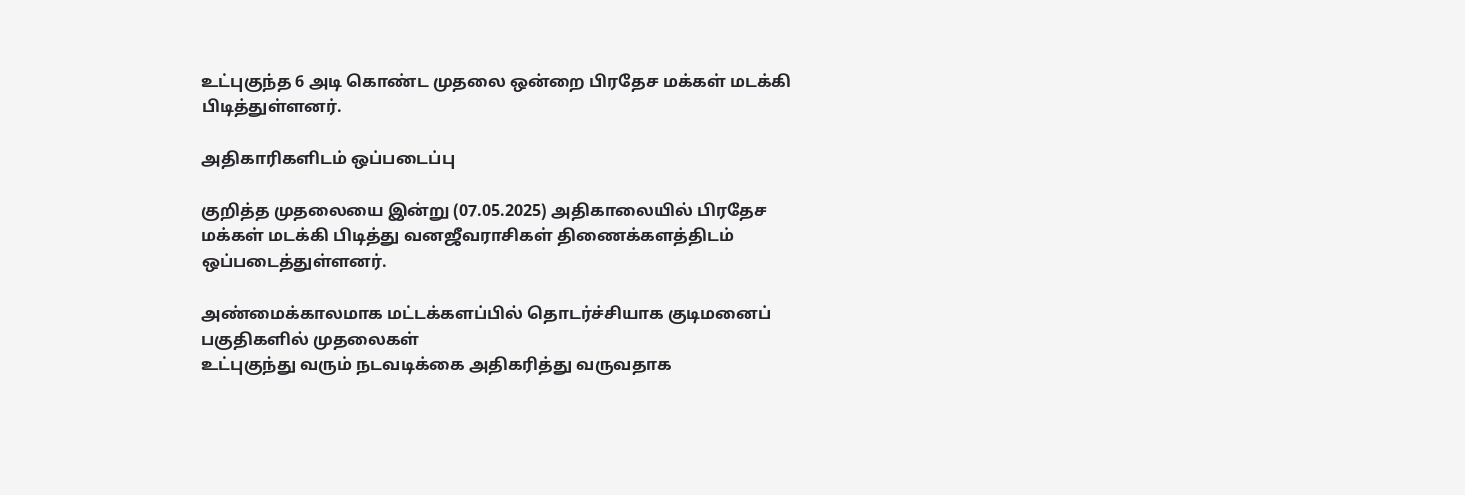உட்புகுந்த 6 அடி கொண்ட முதலை ஒன்றை பிரதேச மக்கள் மடக்கி பிடித்துள்ளனர்.

அதிகாரிகளிடம் ஒப்படைப்பு

குறித்த முதலையை இன்று (07.05.2025) அதிகாலையில் பிரதேச
மக்கள் மடக்கி பிடித்து வனஜீவராசிகள் திணைக்களத்திடம் ஒப்படைத்துள்ளனர்.

அண்மைக்காலமாக மட்டக்களப்பில் தொடர்ச்சியாக குடிமனைப் பகுதிகளில் முதலைகள்
உட்புகுந்து வரும் நடவடிக்கை அதிகரித்து வருவதாக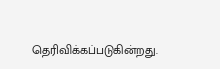தெரிவிக்கப்படுகின்றது.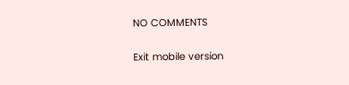NO COMMENTS

Exit mobile version